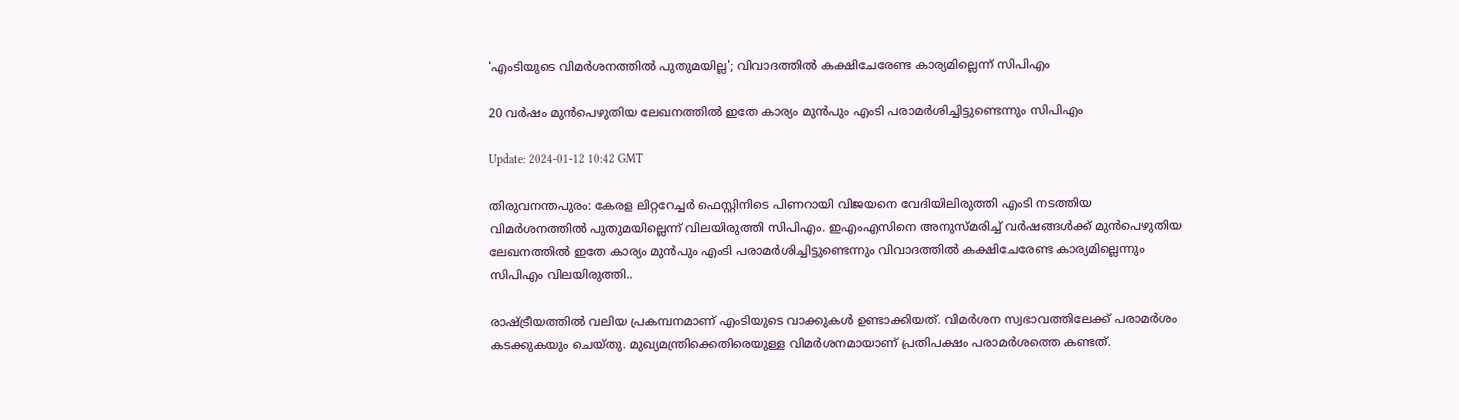'എംടിയുടെ വിമർശനത്തിൽ പുതുമയില്ല'; വിവാദത്തിൽ കക്ഷിചേരേണ്ട കാര്യമില്ലെന്ന് സിപിഎം

20 വർഷം മുൻപെഴുതിയ ലേഖനത്തിൽ ഇതേ കാര്യം മുൻപും എംടി പരാമർശിച്ചിട്ടുണ്ടെന്നും സിപിഎം

Update: 2024-01-12 10:42 GMT

തിരുവനന്തപുരം: കേരള ലിറ്ററേച്ചർ ഫെസ്റ്റിനിടെ പിണറായി വിജയനെ വേദിയിലിരുത്തി എംടി നടത്തിയ വിമർശനത്തിൽ പുതുമയില്ലെന്ന് വിലയിരുത്തി സിപിഎം. ഇഎംഎസിനെ അനുസ്മരിച്ച് വർഷങ്ങൾക്ക് മുൻപെഴുതിയ ലേഖനത്തിൽ ഇതേ കാര്യം മുൻപും എംടി പരാമർശിച്ചിട്ടുണ്ടെന്നും വിവാദത്തിൽ കക്ഷിചേരേണ്ട കാര്യമില്ലെന്നും സിപിഎം വിലയിരുത്തി..

രാഷ്ട്രീയത്തിൽ വലിയ പ്രകമ്പനമാണ് എംടിയുടെ വാക്കുകൾ ഉണ്ടാക്കിയത്. വിമർശന സ്വഭാവത്തിലേക്ക് പരാമർശം കടക്കുകയും ചെയ്തു. മുഖ്യമന്ത്രിക്കെതിരെയുള്ള വിമർശനമായാണ് പ്രതിപക്ഷം പരാമർശത്തെ കണ്ടത്.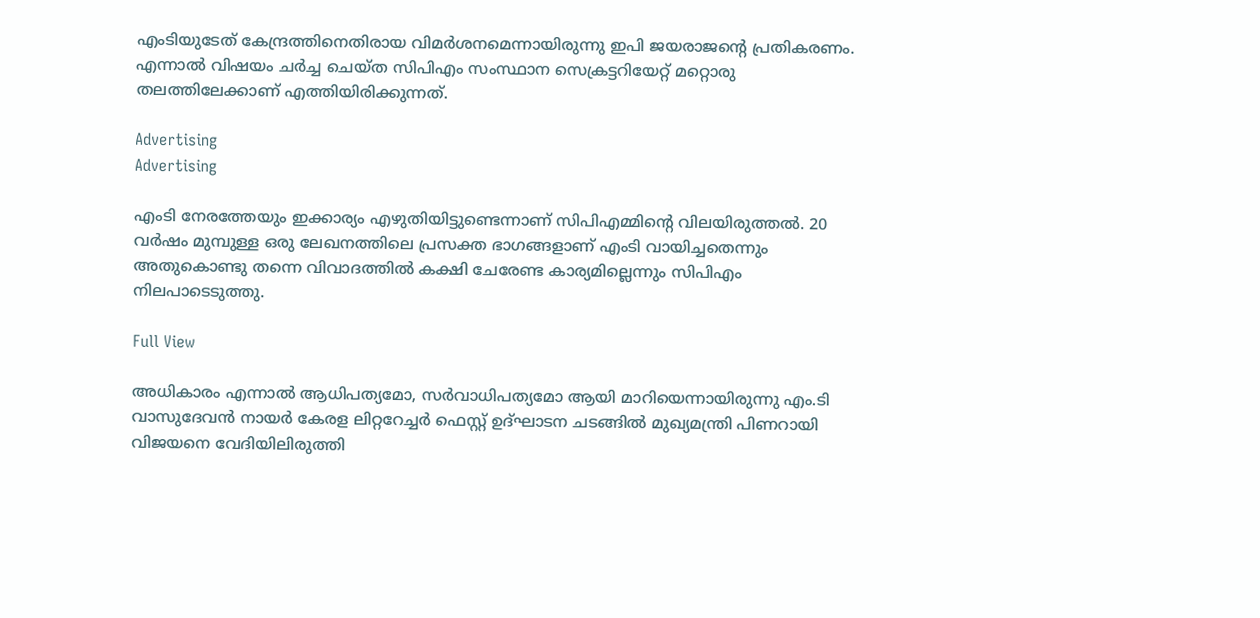എംടിയുടേത് കേന്ദ്രത്തിനെതിരായ വിമർശനമെന്നായിരുന്നു ഇപി ജയരാജന്റെ പ്രതികരണം. എന്നാൽ വിഷയം ചർച്ച ചെയ്ത സിപിഎം സംസ്ഥാന സെക്രട്ടറിയേറ്റ് മറ്റൊരു തലത്തിലേക്കാണ് എത്തിയിരിക്കുന്നത്.

Advertising
Advertising

എംടി നേരത്തേയും ഇക്കാര്യം എഴുതിയിട്ടുണ്ടെന്നാണ് സിപിഎമ്മിന്റെ വിലയിരുത്തൽ. 20 വർഷം മുമ്പുള്ള ഒരു ലേഖനത്തിലെ പ്രസക്ത ഭാഗങ്ങളാണ് എംടി വായിച്ചതെന്നും അതുകൊണ്ടു തന്നെ വിവാദത്തിൽ കക്ഷി ചേരേണ്ട കാര്യമില്ലെന്നും സിപിഎം നിലപാടെടുത്തു.

Full View

അധികാരം എന്നാൽ ആധിപത്യമോ, സർവാധിപത്യമോ ആയി മാറിയെന്നായിരുന്നു എം.ടി വാസുദേവൻ നായർ കേരള ലിറ്ററേച്ചർ ഫെസ്റ്റ് ഉദ്ഘാടന ചടങ്ങിൽ മുഖ്യമന്ത്രി പിണറായി വിജയനെ വേദിയിലിരുത്തി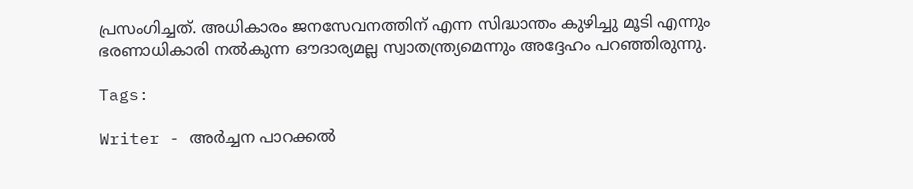പ്രസംഗിച്ചത്. അധികാരം ജനസേവനത്തിന് എന്ന സിദ്ധാന്തം കുഴിച്ചു മൂടി എന്നും ഭരണാധികാരി നൽകുന്ന ഔദാര്യമല്ല സ്വാതന്ത്ര്യമെന്നും അദ്ദേഹം പറഞ്ഞിരുന്നു.

Tags:

Writer - അര്‍ച്ചന പാറക്കല്‍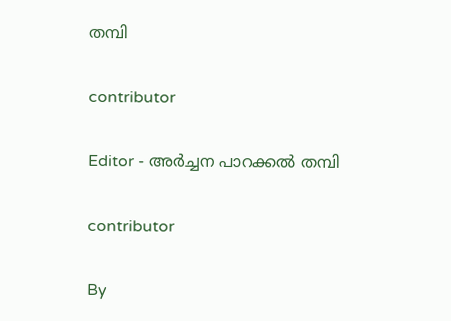തമ്പി

contributor

Editor - അര്‍ച്ചന പാറക്കല്‍ തമ്പി

contributor

By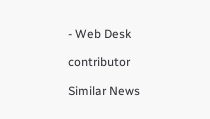- Web Desk

contributor

Similar News